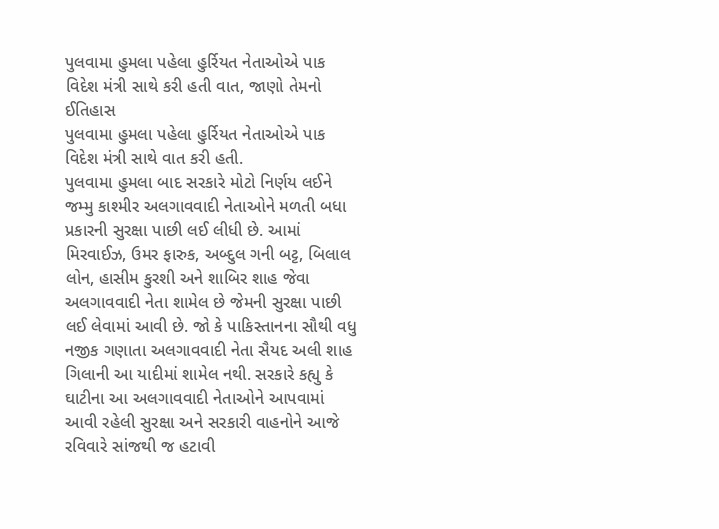પુલવામા હુમલા પહેલા હુર્રિયત નેતાઓએ પાક વિદેશ મંત્રી સાથે કરી હતી વાત, જાણો તેમનો ઈતિહાસ
પુલવામા હુમલા પહેલા હુર્રિયત નેતાઓએ પાક વિદેશ મંત્રી સાથે વાત કરી હતી.
પુલવામા હુમલા બાદ સરકારે મોટો નિર્ણય લઈને જમ્મુ કાશ્મીર અલગાવવાદી નેતાઓને મળતી બધા પ્રકારની સુરક્ષા પાછી લઈ લીધી છે. આમાં મિરવાઈઝ, ઉમર ફારુક, અબ્દુલ ગની બટ્ટ, બિલાલ લોન, હાસીમ કુરશી અને શાબિર શાહ જેવા અલગાવવાદી નેતા શામેલ છે જેમની સુરક્ષા પાછી લઈ લેવામાં આવી છે. જો કે પાકિસ્તાનના સૌથી વધુ નજીક ગણાતા અલગાવવાદી નેતા સૈયદ અલી શાહ ગિલાની આ યાદીમાં શામેલ નથી. સરકારે કહ્યુ કે ઘાટીના આ અલગાવવાદી નેતાઓને આપવામાં આવી રહેલી સુરક્ષા અને સરકારી વાહનોને આજે રવિવારે સાંજથી જ હટાવી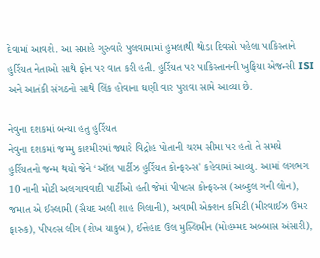દેવામાં આવશે. આ સપ્તાહે ગુરુવારે પુલવામામાં હુમલાથી થોડા દિવસો પહેલા પાકિસ્તાને હુર્રિયત નેતાઓ સાથે ફોન પર વાત કરી હતી. હુર્રિયત પર પાકિસ્તાનની ખુફિયા એજન્સી ISI અને આતંકી સંગઠનો સાથે લિંક હોવાના ઘણી વાર પુરાવા સામે આવ્યા છે.

નેવુના દશકમાં બન્યા હતુ હુર્રિયત
નેવુના દશકમાં જમ્મુ કાશ્મીરમાં જ્યારે વિદ્રોહ પોતાની ચરમ સીમા પર હતો તે સમયે હુર્રિયતનો જન્મ થયો જેને ‘ઑલ પાર્ટીઝ હુર્રિયત કોન્ફરન્સ' કહેવામાં આવ્યુ. આમાં લગભગ 10 નાની મોટી અલગાવવાદી પાર્ટીઓ હતી જેમાં પીપલ્સ કોન્ફરન્સ (અબ્દુલ ગની લોન), જમાત એ ઈસ્લામી (સૈયદ અલી શાહ ગિલાની), અવામી એક્શન કમિટી (મીરવાઈઝ ઉમર ફારુક), પીપલ્સ લીગ (શેખ યાકુબ), ઈત્તેહાદ ઉલ મુસ્લિમીન (મોહમ્મદ અબ્બાસ અંસારી),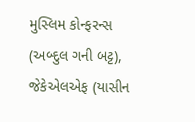મુસ્લિમ કોન્ફરન્સ (અબ્દુલ ગની બટ્ટ), જેકેએલએફ (યાસીન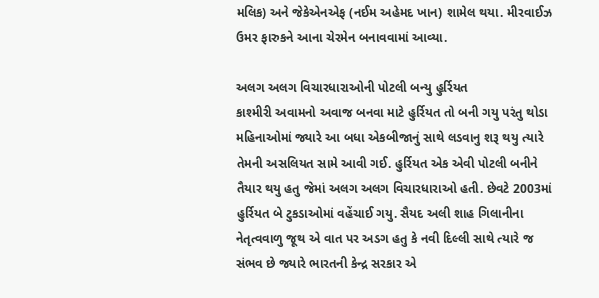મલિક) અને જેકેએનએફ (નઈમ અહેમદ ખાન) શામેલ થયા. મીરવાઈઝ ઉમર ફારુકને આના ચેરમેન બનાવવામાં આવ્યા.

અલગ અલગ વિચારધારાઓની પોટલી બન્યુ હુર્રિયત
કાશ્મીરી અવામનો અવાજ બનવા માટે હુર્રિયત તો બની ગયુ પરંતુ થોડા મહિનાઓમાં જ્યારે આ બધા એકબીજાનું સાથે લડવાનુ શરૂ થયુ ત્યારે તેમની અસલિયત સામે આવી ગઈ. હુર્રિયત એક એવી પોટલી બનીને તૈયાર થયુ હતુ જેમાં અલગ અલગ વિચારધારાઓ હતી. છેવટે 2003માં હુર્રિયત બે ટુકડાઓમાં વહેંચાઈ ગયુ. સૈયદ અલી શાહ ગિલાનીના નેતૃત્વવાળુ જૂથ એ વાત પર અડગ હતુ કે નવી દિલ્લી સાથે ત્યારે જ સંભવ છે જ્યારે ભારતની કેન્દ્ર સરકાર એ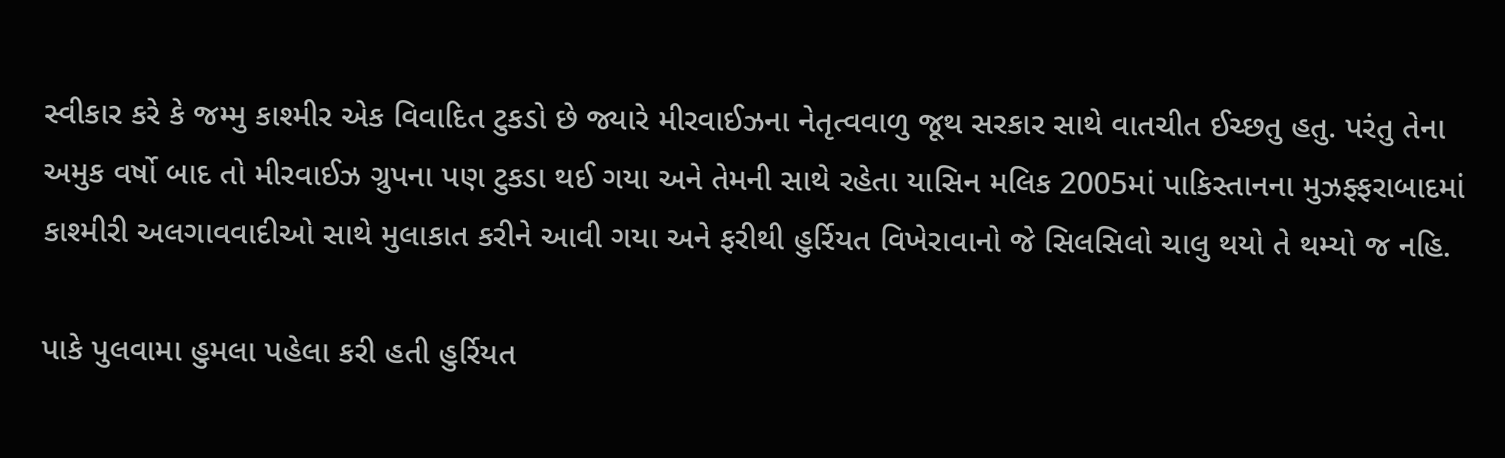સ્વીકાર કરે કે જમ્મુ કાશ્મીર એક વિવાદિત ટુકડો છે જ્યારે મીરવાઈઝના નેતૃત્વવાળુ જૂથ સરકાર સાથે વાતચીત ઈચ્છતુ હતુ. પરંતુ તેના અમુક વર્ષો બાદ તો મીરવાઈઝ ગ્રુપના પણ ટુકડા થઈ ગયા અને તેમની સાથે રહેતા યાસિન મલિક 2005માં પાકિસ્તાનના મુઝફ્ફરાબાદમાં કાશ્મીરી અલગાવવાદીઓ સાથે મુલાકાત કરીને આવી ગયા અને ફરીથી હુર્રિયત વિખેરાવાનો જે સિલસિલો ચાલુ થયો તે થમ્યો જ નહિ.

પાકે પુલવામા હુમલા પહેલા કરી હતી હુર્રિયત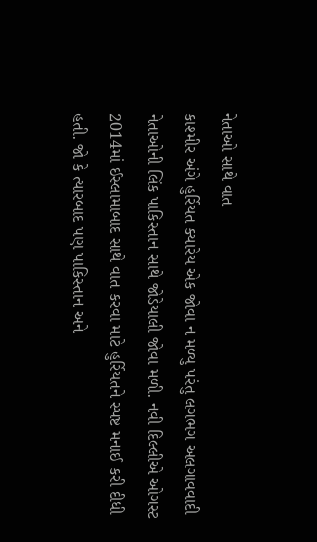નેતાઓ સાથે વાત
કાશ્મીર અંગે હુર્રિયત ક્યારેય એક જોવા ન મળ્યુ પરંતુ લગભગ અલગાવવાદી નેતાઓની લિંક પાકિસ્તાન સાથે જોડેયાલી જોવા મળી. નવી દિલ્લીએ ઓગસ્ટ 2014માં ઈસ્લામાબાદ સાથે વાત કરવા માટે હુર્રિયતને સ્પષ્ટ મનાઈ કરી દીધી હતી. જો કે ત્યારબાદ પણ પાકિસ્તાન અને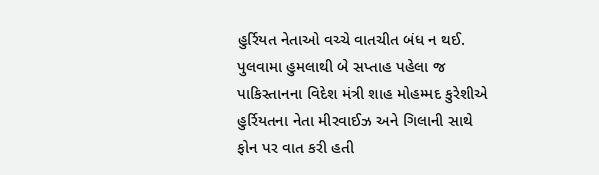હુર્રિયત નેતાઓ વચ્ચે વાતચીત બંધ ન થઈ. પુલવામા હુમલાથી બે સપ્તાહ પહેલા જ પાકિસ્તાનના વિદેશ મંત્રી શાહ મોહમ્મદ કુરેશીએ હુર્રિયતના નેતા મીરવાઈઝ અને ગિલાની સાથે ફોન પર વાત કરી હતી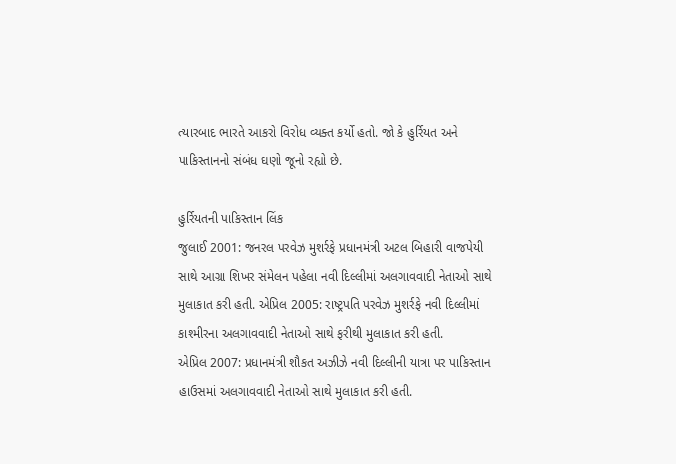ત્યારબાદ ભારતે આકરો વિરોધ વ્યક્ત કર્યો હતો. જો કે હુર્રિયત અને પાકિસ્તાનનો સંબંધ ઘણો જૂનો રહ્યો છે.

હુર્રિયતની પાકિસ્તાન લિંક
જુલાઈ 2001: જનરલ પરવેઝ મુશર્રફે પ્રધાનમંત્રી અટલ બિહારી વાજપેયી સાથે આગ્રા શિખર સંમેલન પહેલા નવી દિલ્લીમાં અલગાવવાદી નેતાઓ સાથે મુલાકાત કરી હતી. એપ્રિલ 2005: રાષ્ટ્રપતિ પરવેઝ મુશર્રફે નવી દિલ્લીમાં કાશ્મીરના અલગાવવાદી નેતાઓ સાથે ફરીથી મુલાકાત કરી હતી.
એપ્રિલ 2007: પ્રધાનમંત્રી શૌકત અઝીઝે નવી દિલ્લીની યાત્રા પર પાકિસ્તાન હાઉસમાં અલગાવવાદી નેતાઓ સાથે મુલાકાત કરી હતી.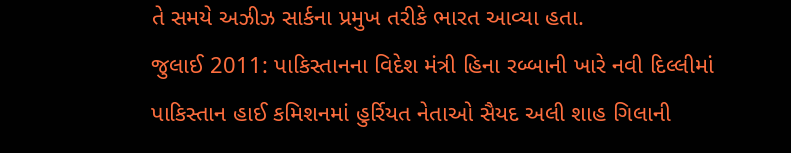તે સમયે અઝીઝ સાર્કના પ્રમુખ તરીકે ભારત આવ્યા હતા.
જુલાઈ 2011: પાકિસ્તાનના વિદેશ મંત્રી હિના રબ્બાની ખારે નવી દિલ્લીમાં પાકિસ્તાન હાઈ કમિશનમાં હુર્રિયત નેતાઓ સૈયદ અલી શાહ ગિલાની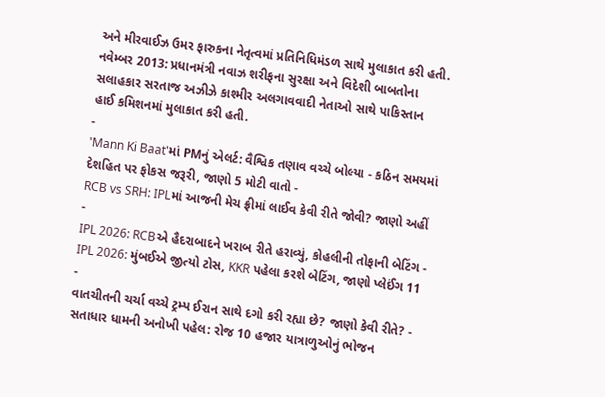અને મીરવાઈઝ ઉમર ફારુકના નેતૃત્વમાં પ્રતિનિધિમંડળ સાથે મુલાકાત કરી હતી.
નવેમ્બર 2013: પ્રધાનમંત્રી નવાઝ શરીફના સુરક્ષા અને વિદેશી બાબતોના સલાહકાર સરતાજ અઝીઝે કાશ્મીર અલગાવવાદી નેતાઓ સાથે પાકિસ્તાન હાઈ કમિશનમાં મુલાકાત કરી હતી.
-
'Mann Ki Baat'માં PMનું એલર્ટ: વૈશ્વિક તણાવ વચ્ચે બોલ્યા - કઠિન સમયમાં દેશહિત પર ફોકસ જરૂરી, જાણો 5 મોટી વાતો -
RCB vs SRH: IPLમાં આજની મેચ ફ્રીમાં લાઈવ કેવી રીતે જોવી? જાણો અહીં -
IPL 2026: RCBએ હૈદરાબાદને ખરાબ રીતે હરાવ્યું, કોહલીની તોફાની બેટિંગ -
IPL 2026: મુંબઈએ જીત્યો ટોસ, KKR પહેલા કરશે બેટિંગ, જાણો પ્લેઈંગ 11 -
વાતચીતની ચર્ચા વચ્ચે ટ્રમ્પ ઈરાન સાથે દગો કરી રહ્યા છે? જાણો કેવી રીતે? -
સતાધાર ધામની અનોખી પહેલ: રોજ 10 હજાર યાત્રાળુઓનું ભોજન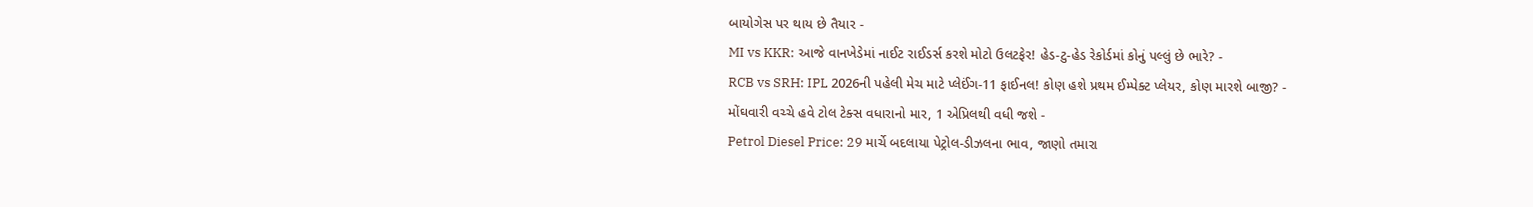બાયોગેસ પર થાય છે તૈયાર -
MI vs KKR: આજે વાનખેડેમાં નાઈટ રાઈડર્સ કરશે મોટો ઉલટફેર! હેડ-ટુ-હેડ રેકોર્ડમાં કોનું પલ્લું છે ભારે? -
RCB vs SRH: IPL 2026ની પહેલી મેચ માટે પ્લેઈંગ-11 ફાઈનલ! કોણ હશે પ્રથમ ઈમ્પેક્ટ પ્લેયર, કોણ મારશે બાજી? -
મોંઘવારી વચ્ચે હવે ટોલ ટેક્સ વધારાનો માર, 1 એપ્રિલથી વધી જશે -
Petrol Diesel Price: 29 માર્ચે બદલાયા પેટ્રોલ-ડીઝલના ભાવ, જાણો તમારા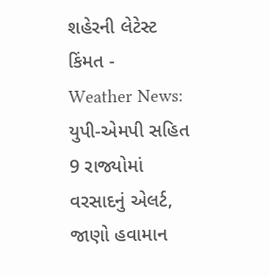શહેરની લેટેસ્ટ કિંમત -
Weather News: યુપી-એમપી સહિત 9 રાજ્યોમાં વરસાદનું એલર્ટ, જાણો હવામાન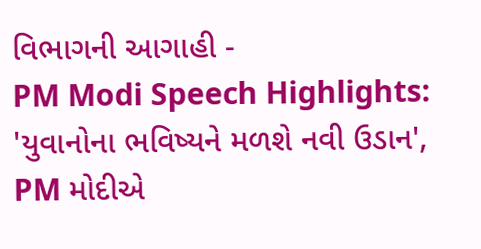વિભાગની આગાહી -
PM Modi Speech Highlights: 'યુવાનોના ભવિષ્યને મળશે નવી ઉડાન', PM મોદીએ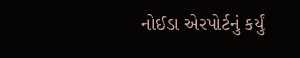નોઈડા એરપોર્ટનું કર્યું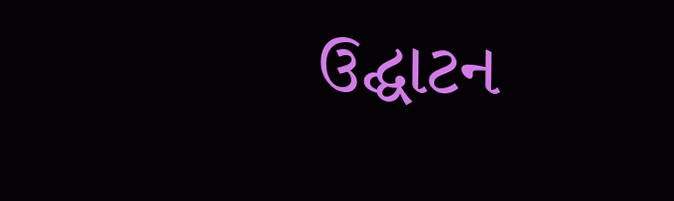ઉદ્ઘાટન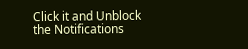Click it and Unblock the Notifications